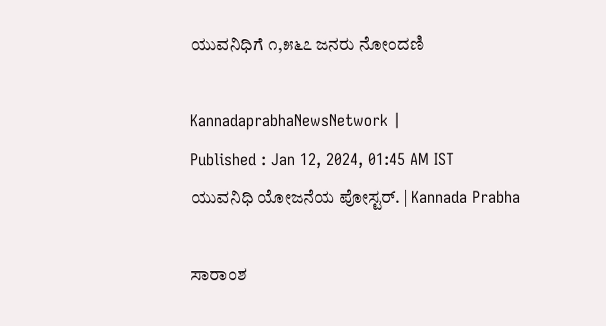ಯುವನಿಧಿಗೆ ೧,೫೬೭ ಜನರು ನೋಂದಣಿ

KannadaprabhaNewsNetwork |
Published : Jan 12, 2024, 01:45 AM IST
ಯುವನಿಧಿ ಯೋಜನೆಯ ಪೋಸ್ಟರ್. | Kannada Prabha

ಸಾರಾಂಶ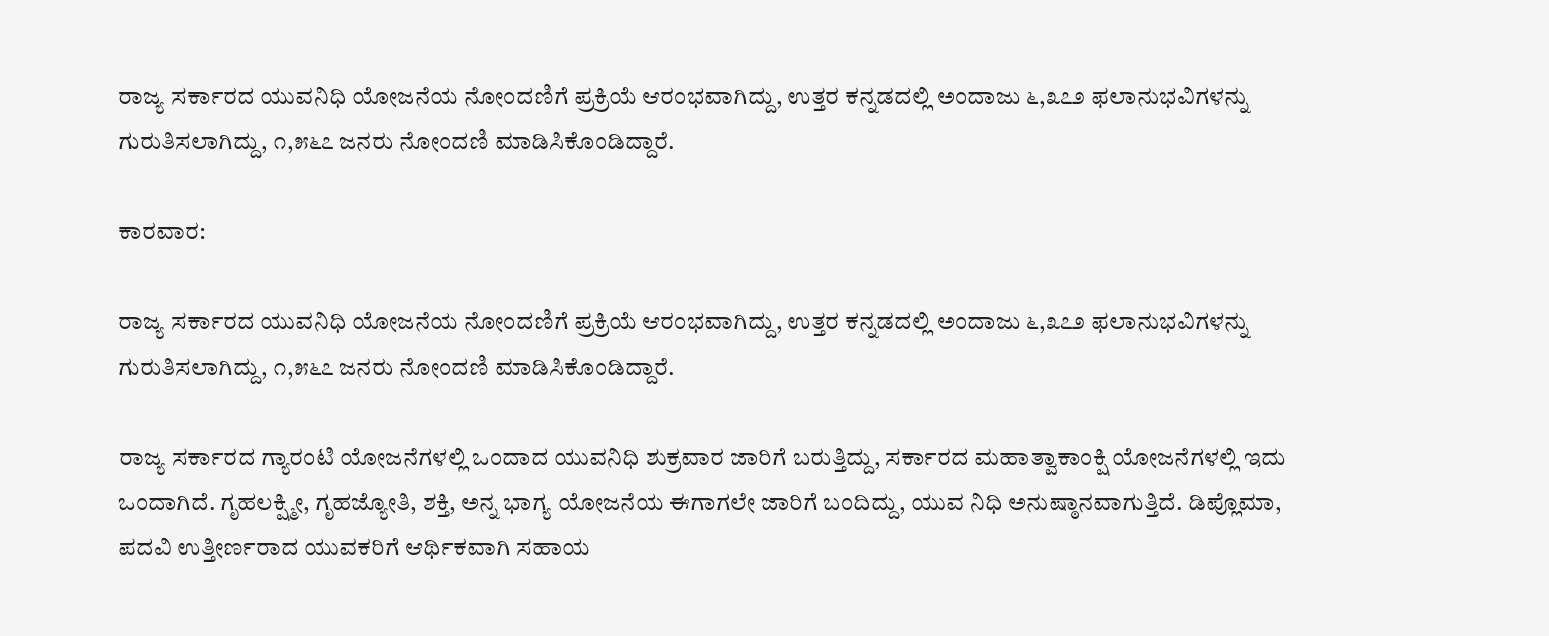ರಾಜ್ಯ ಸರ್ಕಾರದ ಯುವನಿಧಿ ಯೋಜನೆಯ ನೋಂದಣಿಗೆ ಪ್ರಕ್ರಿಯೆ ಆರಂಭವಾಗಿದ್ದು, ಉತ್ತರ ಕನ್ನಡದಲ್ಲಿ ಅಂದಾಜು ೬,೩೭೨ ಫಲಾನುಭವಿಗಳನ್ನು ಗುರುತಿಸಲಾಗಿದ್ದು, ೧,೫೬೭ ಜನರು ನೋಂದಣಿ ಮಾಡಿಸಿಕೊಂಡಿದ್ದಾರೆ.

ಕಾರವಾರ:

ರಾಜ್ಯ ಸರ್ಕಾರದ ಯುವನಿಧಿ ಯೋಜನೆಯ ನೋಂದಣಿಗೆ ಪ್ರಕ್ರಿಯೆ ಆರಂಭವಾಗಿದ್ದು, ಉತ್ತರ ಕನ್ನಡದಲ್ಲಿ ಅಂದಾಜು ೬,೩೭೨ ಫಲಾನುಭವಿಗಳನ್ನು ಗುರುತಿಸಲಾಗಿದ್ದು, ೧,೫೬೭ ಜನರು ನೋಂದಣಿ ಮಾಡಿಸಿಕೊಂಡಿದ್ದಾರೆ.

ರಾಜ್ಯ ಸರ್ಕಾರದ ಗ್ಯಾರಂಟಿ ಯೋಜನೆಗಳಲ್ಲಿ ಒಂದಾದ ಯುವನಿಧಿ ಶುಕ್ರವಾರ ಜಾರಿಗೆ ಬರುತ್ತಿದ್ದು, ಸರ್ಕಾರದ ಮಹಾತ್ವಾಕಾಂಕ್ಷಿ ಯೋಜನೆಗಳಲ್ಲಿ ಇದು ಒಂದಾಗಿದೆ. ಗೃಹಲಕ್ಷ್ಮೀ, ಗೃಹಜ್ಯೋತಿ, ಶಕ್ತಿ, ಅನ್ನ ಭಾಗ್ಯ ಯೋಜನೆಯ ಈಗಾಗಲೇ ಜಾರಿಗೆ ಬಂದಿದ್ದು, ಯುವ ನಿಧಿ ಅನುಷ್ಠಾನವಾಗುತ್ತಿದೆ. ಡಿಪ್ಲೊಮಾ, ಪದವಿ ಉತ್ತೀರ್ಣರಾದ ಯುವಕರಿಗೆ ಆರ್ಥಿಕವಾಗಿ ಸಹಾಯ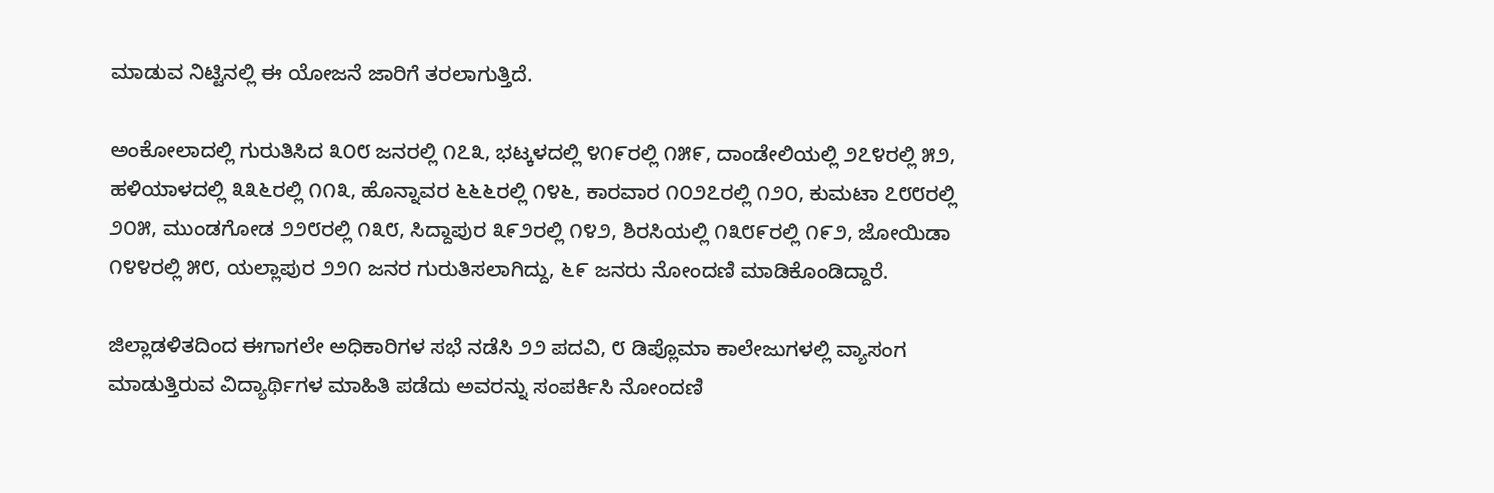ಮಾಡುವ ನಿಟ್ಟಿನಲ್ಲಿ ಈ ಯೋಜನೆ ಜಾರಿಗೆ ತರಲಾಗುತ್ತಿದೆ.

ಅಂಕೋಲಾದಲ್ಲಿ ಗುರುತಿಸಿದ ೩೦೮ ಜನರಲ್ಲಿ ೧೭೩, ಭಟ್ಕಳದಲ್ಲಿ ೪೧೯ರಲ್ಲಿ ೧೫೯, ದಾಂಡೇಲಿಯಲ್ಲಿ ೨೭೪ರಲ್ಲಿ ೫೨, ಹಳಿಯಾಳದಲ್ಲಿ ೩೩೬ರಲ್ಲಿ ೧೧೩, ಹೊನ್ನಾವರ ೬೬೬ರಲ್ಲಿ ೧೪೬, ಕಾರವಾರ ೧೦೨೭ರಲ್ಲಿ ೧೨೦, ಕುಮಟಾ ೭೮೮ರಲ್ಲಿ ೨೦೫, ಮುಂಡಗೋಡ ೨೨೮ರಲ್ಲಿ ೧೩೮, ಸಿದ್ದಾಪುರ ೩೯೨ರಲ್ಲಿ ೧೪೨, ಶಿರಸಿಯಲ್ಲಿ ೧೩೮೯ರಲ್ಲಿ ೧೯೨, ಜೋಯಿಡಾ ೧೪೪ರಲ್ಲಿ ೫೮, ಯಲ್ಲಾಪುರ ೨೨೧ ಜನರ ಗುರುತಿಸಲಾಗಿದ್ದು, ೬೯ ಜನರು ನೋಂದಣಿ ಮಾಡಿಕೊಂಡಿದ್ದಾರೆ.

ಜಿಲ್ಲಾಡಳಿತದಿಂದ ಈಗಾಗಲೇ ಅಧಿಕಾರಿಗಳ ಸಭೆ ನಡೆಸಿ ೨೨ ಪದವಿ, ೮ ಡಿಪ್ಲೊಮಾ ಕಾಲೇಜುಗಳಲ್ಲಿ ವ್ಯಾಸಂಗ ಮಾಡುತ್ತಿರುವ ವಿದ್ಯಾರ್ಥಿಗಳ ಮಾಹಿತಿ ಪಡೆದು ಅವರನ್ನು ಸಂಪರ್ಕಿಸಿ ನೋಂದಣಿ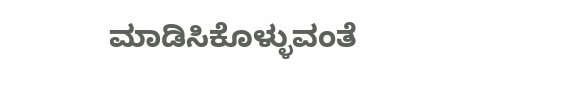ಮಾಡಿಸಿಕೊಳ್ಳುವಂತೆ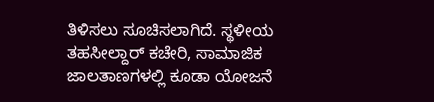ತಿಳಿಸಲು ಸೂಚಿಸಲಾಗಿದೆ. ಸ್ಥಳೀಯ ತಹಸೀಲ್ದಾರ್ ಕಚೇರಿ, ಸಾಮಾಜಿಕ ಜಾಲತಾಣಗಳಲ್ಲಿ ಕೂಡಾ ಯೋಜನೆ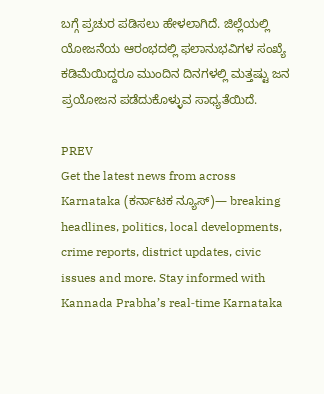ಬಗ್ಗೆ ಪ್ರಚುರ ಪಡಿಸಲು ಹೇಳಲಾಗಿದೆ. ಜಿಲ್ಲೆಯಲ್ಲಿ ಯೋಜನೆಯ ಆರಂಭದಲ್ಲಿ ಫಲಾನುಭವಿಗಳ ಸಂಖ್ಯೆ ಕಡಿಮೆಯಿದ್ದರೂ ಮುಂದಿನ ದಿನಗಳಲ್ಲಿ ಮತ್ತಷ್ಟು ಜನ ಪ್ರಯೋಜನ ಪಡೆದುಕೊಳ್ಳುವ ಸಾಧ್ಯತೆಯಿದೆ.

PREV
Get the latest news from across Karnataka (ಕರ್ನಾಟಕ ನ್ಯೂಸ್)— breaking headlines, politics, local developments, crime reports, district updates, civic issues and more. Stay informed with Kannada Prabha’s real‑time Karnataka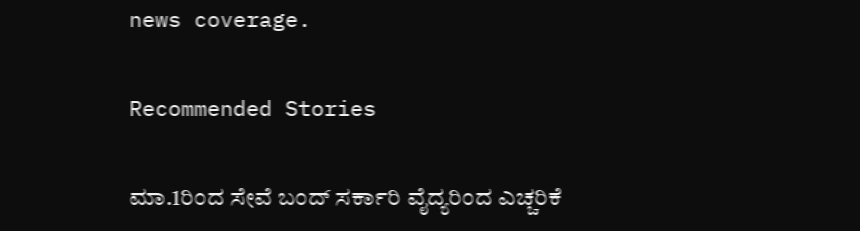news coverage.

Recommended Stories

ಮಾ.1ರಿಂದ ಸೇವೆ ಬಂದ್‌ ಸರ್ಕಾರಿ ವೈದ್ಯರಿಂದ ಎಚ್ಚರಿಕೆ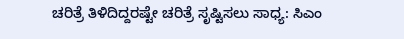ಚರಿತ್ರೆ ತಿಳಿದಿದ್ದರಷ್ಟೇ ಚರಿತ್ರೆ ಸೃಷ್ಟಿಸಲು ಸಾಧ್ಯ: ಸಿಎಂ